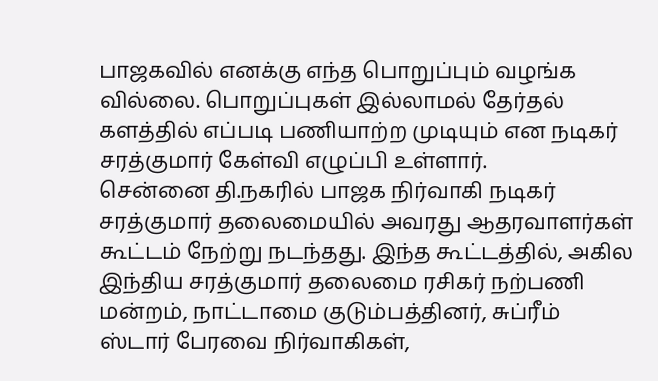பாஜகவில் எனக்கு எந்த பொறுப்பும் வழங்க வில்லை. பொறுப்புகள் இல்லாமல் தேர்தல் களத்தில் எப்படி பணியாற்ற முடியும் என நடிகர் சரத்குமார் கேள்வி எழுப்பி உள்ளார்.
சென்னை தி.நகரில் பாஜக நிர்வாகி நடிகர் சரத்குமார் தலைமையில் அவரது ஆதரவாளர்கள் கூட்டம் நேற்று நடந்தது. இந்த கூட்டத்தில், அகில இந்திய சரத்குமார் தலைமை ரசிகர் நற்பணி மன்றம், நாட்டாமை குடும்பத்தினர், சுப்ரீம் ஸ்டார் பேரவை நிர்வாகிகள்,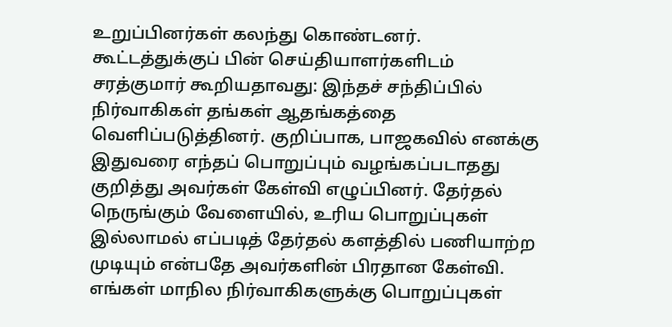உறுப்பினர்கள் கலந்து கொண்டனர்.
கூட்டத்துக்குப் பின் செய்தியாளர்களிடம் சரத்குமார் கூறியதாவது: இந்தச் சந்திப்பில் நிர்வாகிகள் தங்கள் ஆதங்கத்தை வெளிப்படுத்தினர். குறிப்பாக, பாஜகவில் எனக்கு இதுவரை எந்தப் பொறுப்பும் வழங்கப்படாதது குறித்து அவர்கள் கேள்வி எழுப்பினர். தேர்தல் நெருங்கும் வேளையில், உரிய பொறுப்புகள் இல்லாமல் எப்படித் தேர்தல் களத்தில் பணியாற்ற முடியும் என்பதே அவர்களின் பிரதான கேள்வி.
எங்கள் மாநில நிர்வாகிகளுக்கு பொறுப்புகள்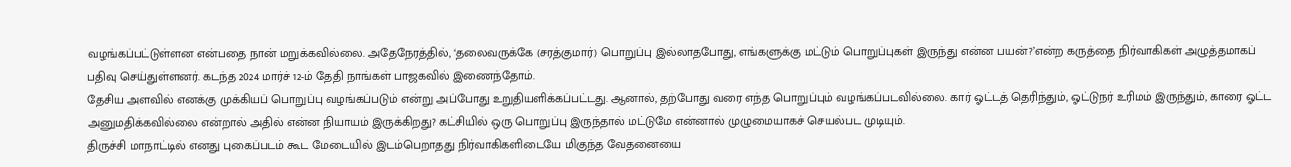வழங்கப்பட்டுள்ளன என்பதை நான் மறுக்கவில்லை. அதேநேரத்தில், ‘தலைவருக்கே (சரத்குமார்) பொறுப்பு இல்லாதபோது, எங்களுக்கு மட்டும் பொறுப்புகள் இருந்து என்ன பயன்?’என்ற கருத்தை நிர்வாகிகள் அழுத்தமாகப் பதிவு செய்துள்ளனர். கடந்த 2024 மார்ச் 12-ம் தேதி நாங்கள் பாஜகவில் இணைந்தோம்.
தேசிய அளவில் எனக்கு முக்கியப் பொறுப்பு வழங்கப்படும் என்று அப்போது உறுதியளிக்கப்பட்டது. ஆனால், தற்போது வரை எந்த பொறுப்பும் வழங்கப்படவில்லை. கார் ஓட்டத் தெரிந்தும், ஓட்டுநர் உரிமம் இருந்தும், காரை ஓட்ட அனுமதிக்கவில்லை என்றால் அதில் என்ன நியாயம் இருக்கிறது? கட்சியில் ஒரு பொறுப்பு இருந்தால் மட்டுமே என்னால் முழுமையாகச் செயல்பட முடியும்.
திருச்சி மாநாட்டில் எனது புகைப்படம் கூட மேடையில் இடம்பெறாதது நிர்வாகிகளிடையே மிகுந்த வேதனையை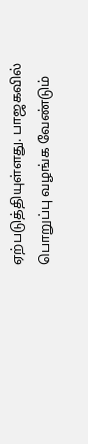ஏற்படுத்தியுள்ளது. பாஜகவில் பொறுப்பு வழங்க வேண்டும்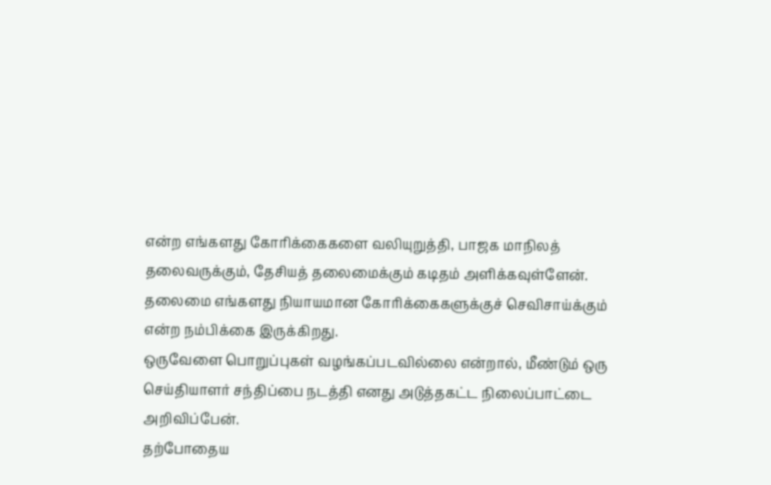என்ற எங்களது கோரிக்கைகளை வலியுறுத்தி, பாஜக மாநிலத் தலைவருக்கும், தேசியத் தலைமைக்கும் கடிதம் அளிக்கவுள்ளேன். தலைமை எங்களது நியாயமான கோரிக்கைகளுக்குச் செவிசாய்க்கும் என்ற நம்பிக்கை இருக்கிறது.
ஒருவேளை பொறுப்புகள் வழங்கப்படவில்லை என்றால், மீண்டும் ஒரு செய்தியாளர் சந்திப்பை நடத்தி எனது அடுத்தகட்ட நிலைப்பாட்டை அறிவிப்பேன்.
தற்போதைய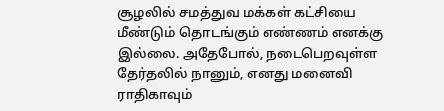சூழலில் சமத்துவ மக்கள் கட்சியை மீண்டும் தொடங்கும் எண்ணம் எனக்கு இல்லை. அதேபோல், நடைபெறவுள்ள தேர்தலில் நானும், எனது மனைவி ராதிகாவும்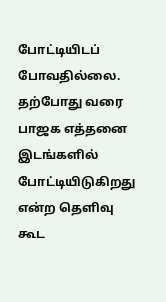போட்டியிடப் போவதில்லை. தற்போது வரை பாஜக எத்தனை இடங்களில் போட்டியிடுகிறது என்ற தெளிவு கூட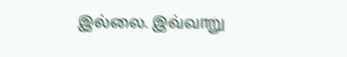இல்லை. இவ்வாறு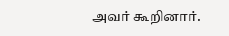அவர் கூறினார்.